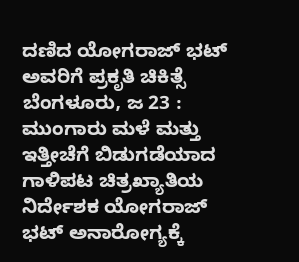ದಣಿದ ಯೋಗರಾಜ್ ಭಟ್ ಅವರಿಗೆ ಪ್ರಕೃತಿ ಚಿಕಿತ್ಸೆ
ಬೆಂಗಳೂರು, ಜ 23 : ಮುಂಗಾರು ಮಳೆ ಮತ್ತು ಇತ್ತೀಚೆಗೆ ಬಿಡುಗಡೆಯಾದ ಗಾಳಿಪಟ ಚಿತ್ರಖ್ಯಾತಿಯ ನಿರ್ದೇಶಕ ಯೋಗರಾಜ್ ಭಟ್ ಅನಾರೋಗ್ಯಕ್ಕೆ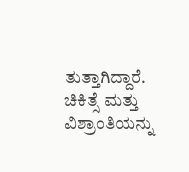ತುತ್ತಾಗಿದ್ದಾರೆ. ಚಿಕಿತ್ಸೆ ಮತ್ತು ವಿಶ್ರಾಂತಿಯನ್ನು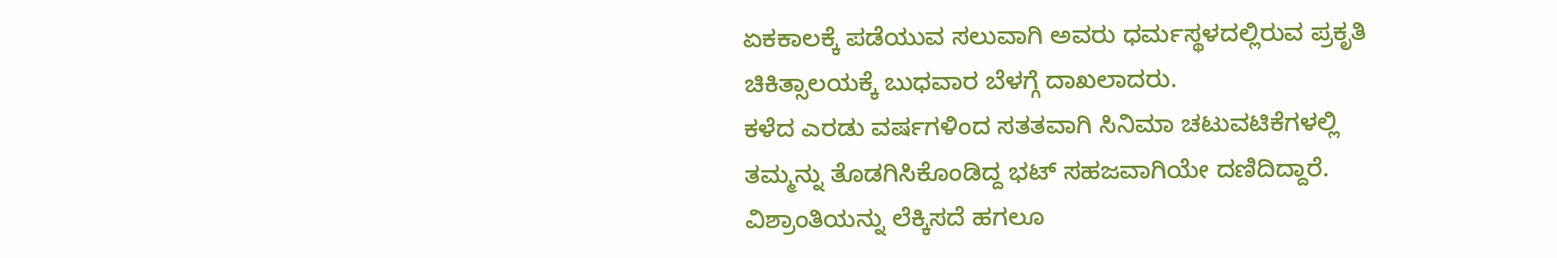ಏಕಕಾಲಕ್ಕೆ ಪಡೆಯುವ ಸಲುವಾಗಿ ಅವರು ಧರ್ಮಸ್ಥಳದಲ್ಲಿರುವ ಪ್ರಕೃತಿ ಚಿಕಿತ್ಸಾಲಯಕ್ಕೆ ಬುಧವಾರ ಬೆಳಗ್ಗೆ ದಾಖಲಾದರು.
ಕಳೆದ ಎರಡು ವರ್ಷಗಳಿಂದ ಸತತವಾಗಿ ಸಿನಿಮಾ ಚಟುವಟಿಕೆಗಳಲ್ಲಿ ತಮ್ಮನ್ನು ತೊಡಗಿಸಿಕೊಂಡಿದ್ದ ಭಟ್ ಸಹಜವಾಗಿಯೇ ದಣಿದಿದ್ದಾರೆ. ವಿಶ್ರಾಂತಿಯನ್ನು ಲೆಕ್ಕಿಸದೆ ಹಗಲೂ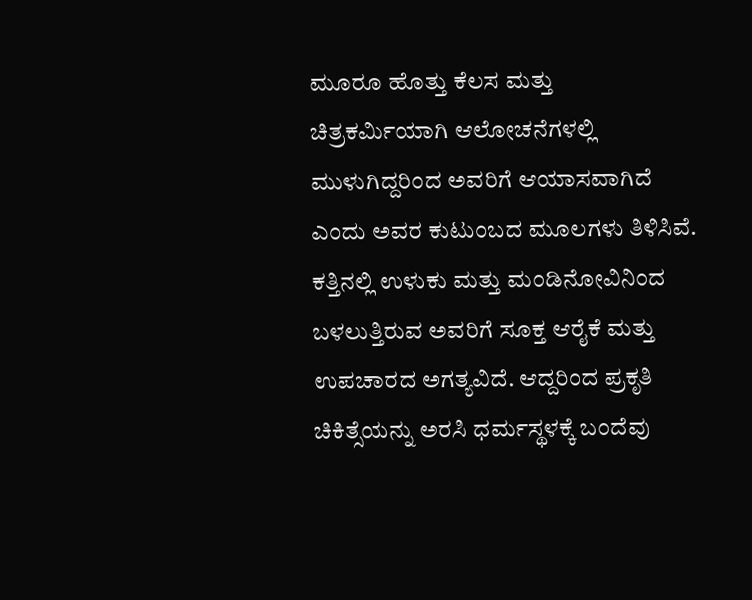ಮೂರೂ ಹೊತ್ತು ಕೆಲಸ ಮತ್ತು ಚಿತ್ರಕರ್ಮಿಯಾಗಿ ಆಲೋಚನೆಗಳಲ್ಲಿ ಮುಳುಗಿದ್ದರಿಂದ ಅವರಿಗೆ ಆಯಾಸವಾಗಿದೆ ಎಂದು ಅವರ ಕುಟುಂಬದ ಮೂಲಗಳು ತಿಳಿಸಿವೆ.
ಕತ್ತಿನಲ್ಲಿ ಉಳುಕು ಮತ್ತು ಮಂಡಿನೋವಿನಿಂದ ಬಳಲುತ್ತಿರುವ ಅವರಿಗೆ ಸೂಕ್ತ ಆರೈಕೆ ಮತ್ತು ಉಪಚಾರದ ಅಗತ್ಯವಿದೆ. ಆದ್ದರಿಂದ ಪ್ರಕೃತಿ ಚಿಕಿತ್ಸೆಯನ್ನು ಅರಸಿ ಧರ್ಮಸ್ಥಳಕ್ಕೆ ಬಂದೆವು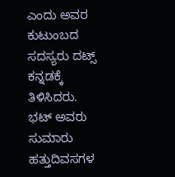ಎಂದು ಅವರ ಕುಟುಂಬದ ಸದಸ್ಯರು ದಟ್ಸ್ ಕನ್ನಡಕ್ಕೆ ತಿಳಿಸಿದರು. ಭಟ್ ಅವರು ಸುಮಾರು ಹತ್ತುದಿವಸಗಳ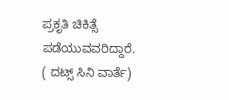ಪ್ರಕೃತಿ ಚಿಕಿತ್ಸೆ ಪಡೆಯುವವರಿದ್ದಾರೆ.
( ದಟ್ಸ್ ಸಿನಿ ವಾರ್ತೆ)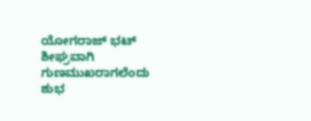ಯೋಗರಾಜ್ ಭಟ್ ಶೀಘ್ರವಾಗಿ ಗುಣಮುಖರಾಗಲೆಂದು ಶುಭ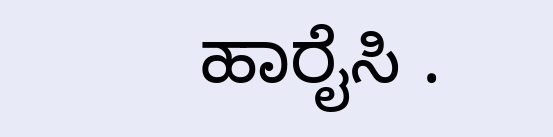ಹಾರೈಸಿ .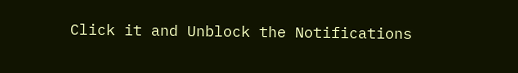Click it and Unblock the Notifications